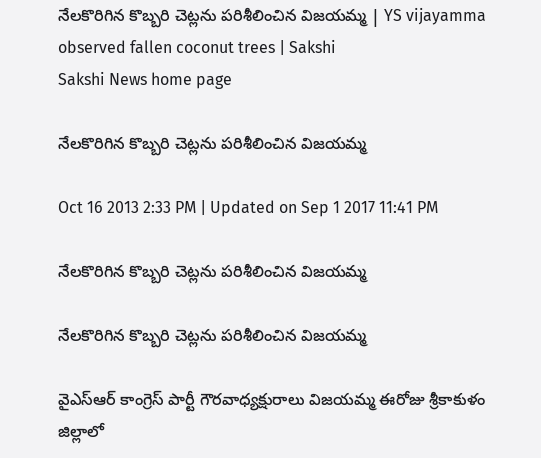నేలకొరిగిన కొబ్బరి చెట్లను పరిశీలించిన విజయమ్మ | YS vijayamma observed fallen coconut trees | Sakshi
Sakshi News home page

నేలకొరిగిన కొబ్బరి చెట్లను పరిశీలించిన విజయమ్మ

Oct 16 2013 2:33 PM | Updated on Sep 1 2017 11:41 PM

నేలకొరిగిన కొబ్బరి చెట్లను పరిశీలించిన విజయమ్మ

నేలకొరిగిన కొబ్బరి చెట్లను పరిశీలించిన విజయమ్మ

వైఎస్ఆర్ కాంగ్రెస్ పార్టీ గౌరవాధ్యక్షురాలు విజయమ్మ ఈరోజు శ్రీకాకుళం జిల్లాలో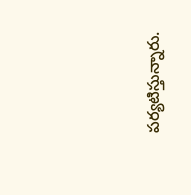పర్యటిస్తున్నారు.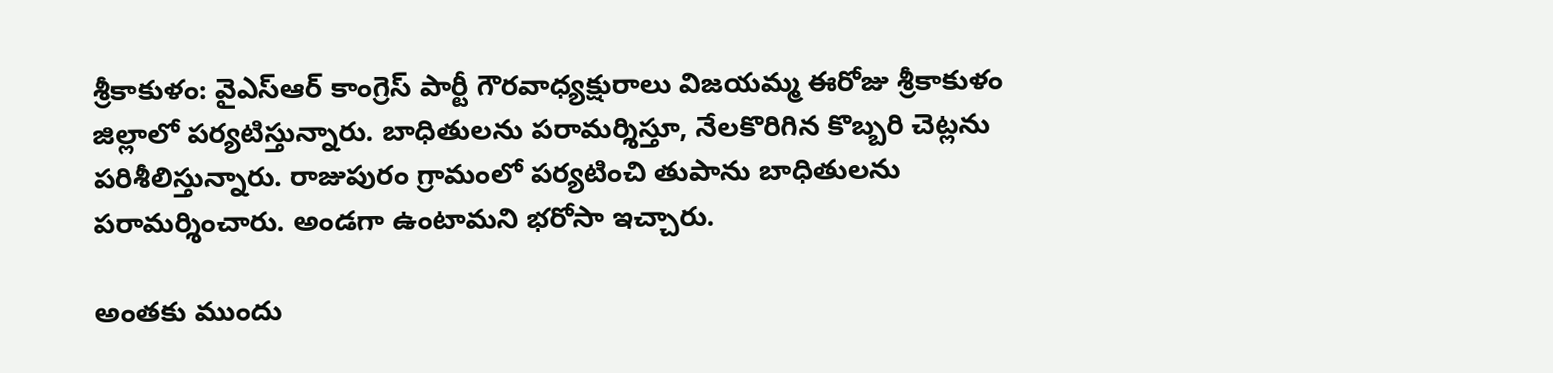శ్రీకాకుళం: వైఎస్ఆర్ కాంగ్రెస్ పార్టీ గౌరవాధ్యక్షురాలు విజయమ్మ ఈరోజు శ్రీకాకుళం జిల్లాలో పర్యటిస్తున్నారు. బాధితులను పరామర్శిస్తూ, నేలకొరిగిన కొబ్బరి చెట్లను పరిశీలిస్తున్నారు. రాజుపురం గ్రామంలో పర్యటించి తుపాను బాధితులను పరామర్శించారు. అండగా ఉంటామని భరోసా ఇచ్చారు.

అంతకు ముందు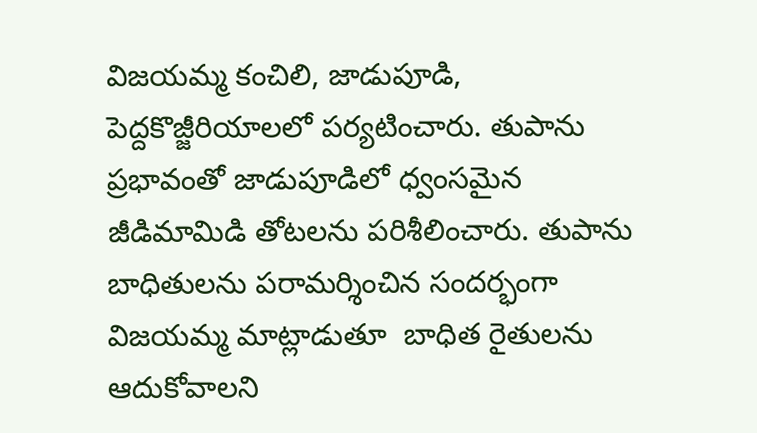విజయమ్మ కంచిలి, జాడుపూడి, పెద్దకొజ్జీరియాలలో పర్యటించారు. తుపాను ప్రభావంతో జాడుపూడిలో ధ్వంసమైన జీడిమామిడి తోటలను పరిశీలించారు. తుపాను బాధితులను పరామర్శించిన సందర్భంగా విజయమ్మ మాట్లాడుతూ  బాధిత రైతులను ఆదుకోవాలని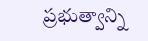ప్రభుత్వాన్ని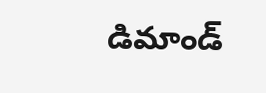డిమాండ్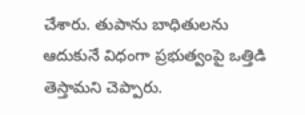చేశారు. తుపాను బాధితులను ఆదుకునే విధంగా ప్రభుత్వంపై ఒత్తిడి తెస్తామని చెప్పారు.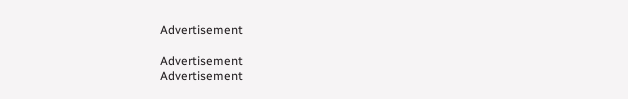Advertisement

Advertisement
Advertisement